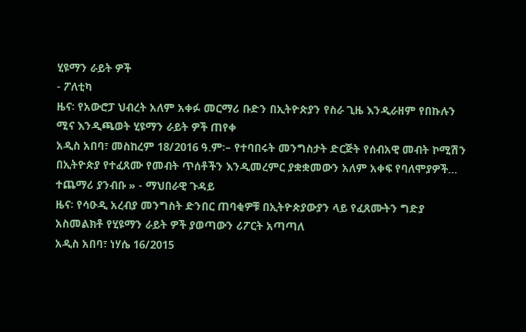ሂዩማን ራይት ዎች
- ፖለቲካ
ዜና፡ የአውሮፓ ህብረት አለም አቀፉ መርማሪ ቡድን በኢትዮጵያን የስራ ጊዜ እንዲራዘም የበኩሉን ሚና እንዲጫወት ሂዩማን ራይት ዎች ጠየቀ
አዲስ አበባ፣ መስከረም 18/2016 ዓ.ም፡– የተባበሩት መንግስታት ድርጅት የሰብአዊ መብት ኮሚሽን በኢትዮጵያ የተፈጸሙ የመብት ጥሰቶችን እንዲመረምር ያቋቋመውን አለም አቀፍ የባለሞያዎች…
ተጨማሪ ያንብቡ » - ማህበራዊ ጉዳይ
ዜና፡ የሳዑዲ አረብያ መንግስት ድንበር ጠባቂዎቹ በኢትዮጵያውያን ላይ የፈጸሙትን ግድያ አስመልክቶ የሂዩማን ራይት ዎች ያወጣውን ሪፖርት አጣጣለ
አዲስ አበባ፣ ነሃሴ 16/2015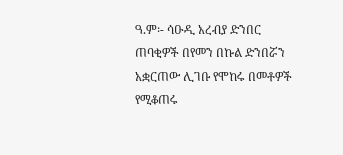ዓ.ም፡- ሳዑዲ አረብያ ድንበር ጠባቂዎች በየመን በኩል ድንበሯን አቋርጠው ሊገቡ የሞከሩ በመቶዎች የሚቆጠሩ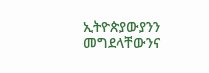ኢትዮጵያውያንን መግደላቸውንና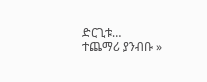ድርጊቱ…
ተጨማሪ ያንብቡ »